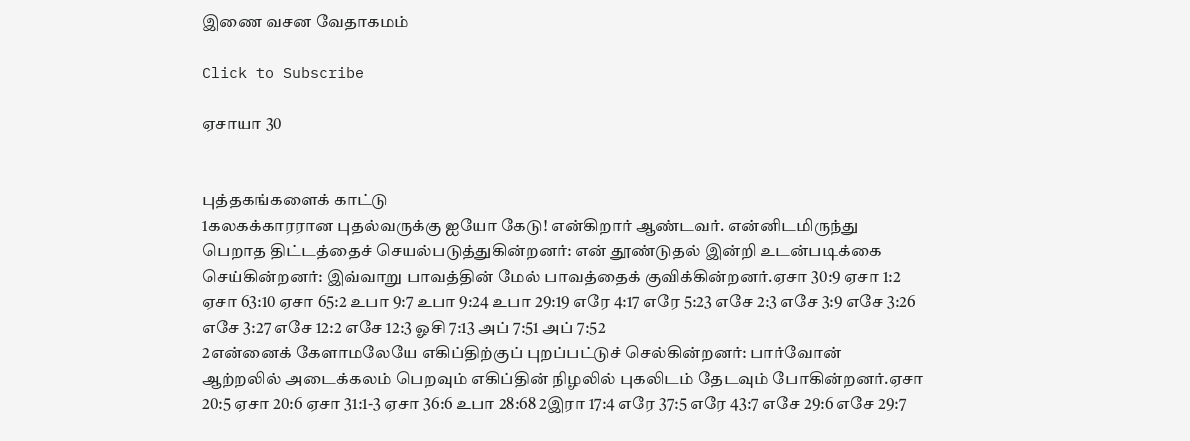இணை வசன வேதாகமம்

Click to Subscribe

ஏசாயா 30


புத்தகங்களைக் காட்டு
1கலகக்காரரான புதல்வருக்கு ஐயோ கேடு! என்கிறார் ஆண்டவர். என்னிடமிருந்து பெறாத திட்டத்தைச் செயல்படுத்துகின்றனர்: என் தூண்டுதல் இன்றி உடன்படிக்கை செய்கின்றனர்: இவ்வாறு பாவத்தின் மேல் பாவத்தைக் குவிக்கின்றனர்.ஏசா 30:9 ஏசா 1:2 ஏசா 63:10 ஏசா 65:2 உபா 9:7 உபா 9:24 உபா 29:19 எரே 4:17 எரே 5:23 எசே 2:3 எசே 3:9 எசே 3:26 எசே 3:27 எசே 12:2 எசே 12:3 ஓசி 7:13 அப் 7:51 அப் 7:52
2என்னைக் கேளாமலேயே எகிப்திற்குப் புறப்பட்டுச் செல்கின்றனர்: பார்வோன் ஆற்றலில் அடைக்கலம் பெறவும் எகிப்தின் நிழலில் புகலிடம் தேடவும் போகின்றனர்.ஏசா 20:5 ஏசா 20:6 ஏசா 31:1-3 ஏசா 36:6 உபா 28:68 2இரா 17:4 எரே 37:5 எரே 43:7 எசே 29:6 எசே 29:7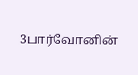3பார்வோனின்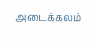அடைக்கலம்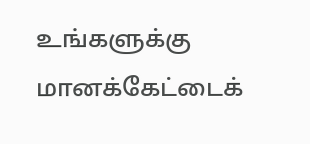உங்களுக்கு மானக்கேட்டைக்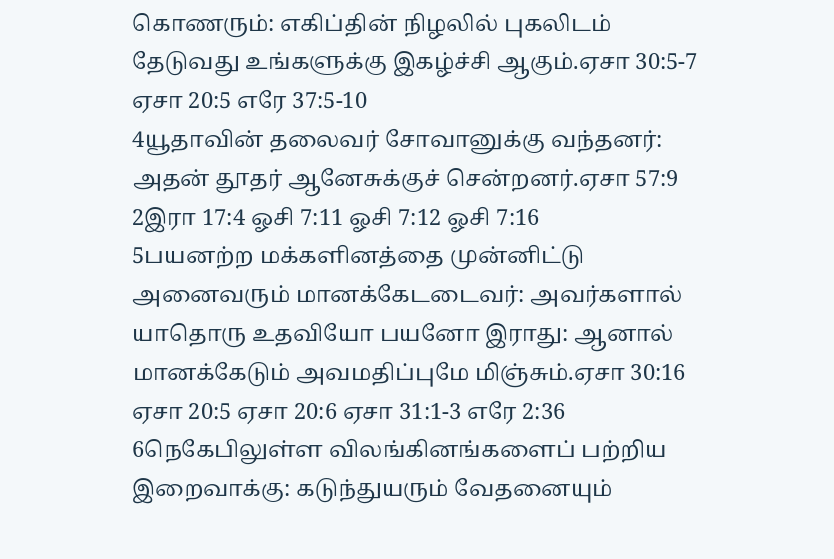கொணரும்: எகிப்தின் நிழலில் புகலிடம் தேடுவது உங்களுக்கு இகழ்ச்சி ஆகும்.ஏசா 30:5-7 ஏசா 20:5 எரே 37:5-10
4யூதாவின் தலைவர் சோவானுக்கு வந்தனர்: அதன் தூதர் ஆனேசுக்குச் சென்றனர்.ஏசா 57:9 2இரா 17:4 ஓசி 7:11 ஓசி 7:12 ஓசி 7:16
5பயனற்ற மக்களினத்தை முன்னிட்டு அனைவரும் மானக்கேடடைவர்: அவர்களால் யாதொரு உதவியோ பயனோ இராது: ஆனால் மானக்கேடும் அவமதிப்புமே மிஞ்சும்.ஏசா 30:16 ஏசா 20:5 ஏசா 20:6 ஏசா 31:1-3 எரே 2:36
6நெகேபிலுள்ள விலங்கினங்களைப் பற்றிய இறைவாக்கு: கடுந்துயரும் வேதனையும்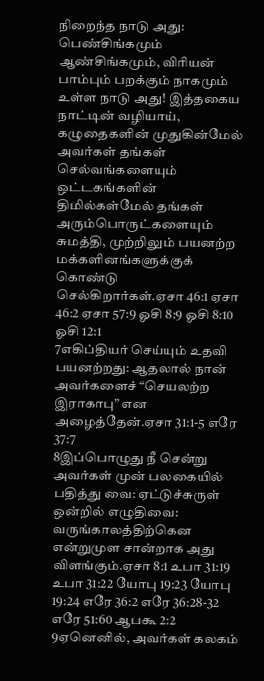நிறைந்த நாடு அது: பெண்சிங்கமும் ஆண்சிங்கமும், விரியன் பாம்பும் பறக்கும் நாகமும் உள்ள நாடு அது! இத்தகைய நாட்டின் வழியாய், கழுதைகளின் முதுகின்மேல் அவர்கள் தங்கள் செல்வங்களையும் ஒட்டகங்களின் திமில்கள்மேல் தங்கள் அரும்பொருட்களையும் சுமத்தி, முற்றிலும் பயனற்ற மக்களினங்களுக்குக் கொண்டு செல்கிறார்கள்.ஏசா 46:1 ஏசா 46:2 ஏசா 57:9 ஓசி 8:9 ஓசி 8:10 ஓசி 12:1
7எகிப்தியர் செய்யும் உதவி பயனற்றது: ஆதலால் நான் அவர்களைச் “செயலற்ற இராகாபு” என அழைத்தேன்.ஏசா 31:1-5 எரே 37:7
8இப்பொழுது நீ சென்று அவர்கள் முன் பலகையில் பதித்து வை: ஏட்டுச்சுருள் ஒன்றில் எழுதிவை: வருங்காலத்திற்கென என்றுமுள சான்றாக அது விளங்கும்.ஏசா 8:1 உபா 31:19 உபா 31:22 யோபு 19:23 யோபு 19:24 எரே 36:2 எரே 36:28-32 எரே 51:60 ஆபகூ 2:2
9ஏனெனில், அவர்கள் கலகம்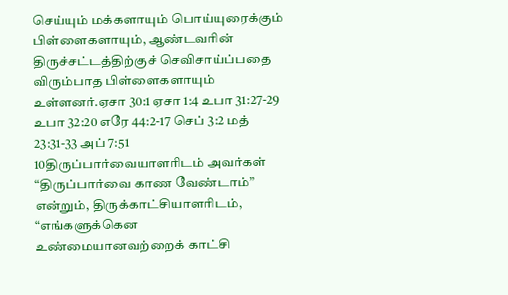செய்யும் மக்களாயும் பொய்யுரைக்கும் பிள்ளைகளாயும், ஆண்டவரின் திருச்சட்டத்திற்குச் செவிசாய்ப்பதை விரும்பாத பிள்ளைகளாயும் உள்ளனர்.ஏசா 30:1 ஏசா 1:4 உபா 31:27-29 உபா 32:20 எரே 44:2-17 செப் 3:2 மத் 23:31-33 அப் 7:51
10திருப்பார்வையாளரிடம் அவர்கள் “திருப்பார்வை காண வேண்டாம்” என்றும், திருக்காட்சியாளரிடம், “எங்களுக்கென உண்மையானவற்றைக் காட்சி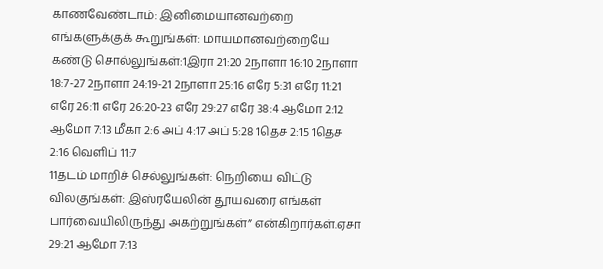காணவேண்டாம்: இனிமையானவற்றை எங்களுக்குக் கூறுங்கள்: மாயமானவற்றையே கண்டு சொல்லுங்கள்:1இரா 21:20 2நாளா 16:10 2நாளா 18:7-27 2நாளா 24:19-21 2நாளா 25:16 எரே 5:31 எரே 11:21 எரே 26:11 எரே 26:20-23 எரே 29:27 எரே 38:4 ஆமோ 2:12 ஆமோ 7:13 மீகா 2:6 அப் 4:17 அப் 5:28 1தெச 2:15 1தெச 2:16 வெளிப் 11:7
11தடம் மாறிச் செல்லுங்கள்: நெறியை விட்டு விலகுங்கள்: இஸ்ரயேலின் தூயவரை எங்கள் பார்வையிலிருந்து அகற்றுங்கள்” என்கிறார்கள்.ஏசா 29:21 ஆமோ 7:13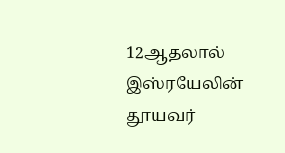12ஆதலால் இஸ்ரயேலின் தூயவர்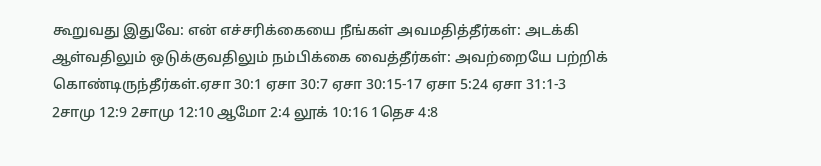கூறுவது இதுவே: என் எச்சரிக்கையை நீங்கள் அவமதித்தீர்கள்: அடக்கி ஆள்வதிலும் ஒடுக்குவதிலும் நம்பிக்கை வைத்தீர்கள்: அவற்றையே பற்றிக் கொண்டிருந்தீர்கள்.ஏசா 30:1 ஏசா 30:7 ஏசா 30:15-17 ஏசா 5:24 ஏசா 31:1-3 2சாமு 12:9 2சாமு 12:10 ஆமோ 2:4 லூக் 10:16 1தெச 4:8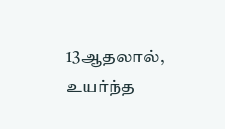13ஆதலால், உயர்ந்த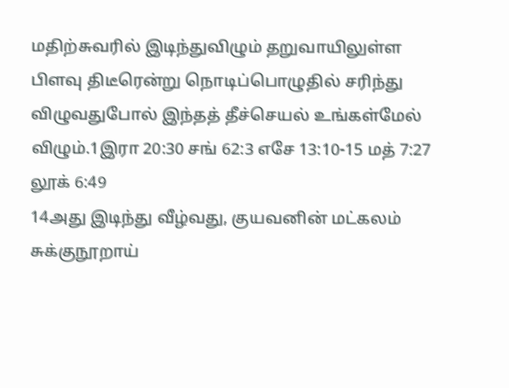மதிற்சுவரில் இடிந்துவிழும் தறுவாயிலுள்ள பிளவு திடீரென்று நொடிப்பொழுதில் சரிந்து விழுவதுபோல் இந்தத் தீச்செயல் உங்கள்மேல் விழும்.1இரா 20:30 சங் 62:3 எசே 13:10-15 மத் 7:27 லூக் 6:49
14அது இடிந்து வீழ்வது, குயவனின் மட்கலம் சுக்குநூறாய்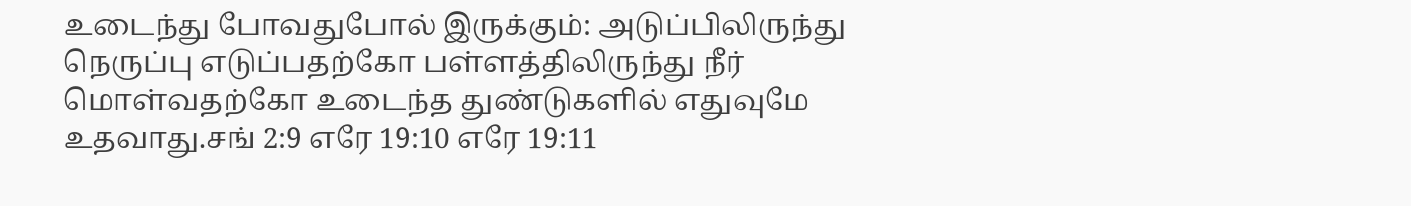உடைந்து போவதுபோல் இருக்கும்: அடுப்பிலிருந்து நெருப்பு எடுப்பதற்கோ பள்ளத்திலிருந்து நீர் மொள்வதற்கோ உடைந்த துண்டுகளில் எதுவுமே உதவாது.சங் 2:9 எரே 19:10 எரே 19:11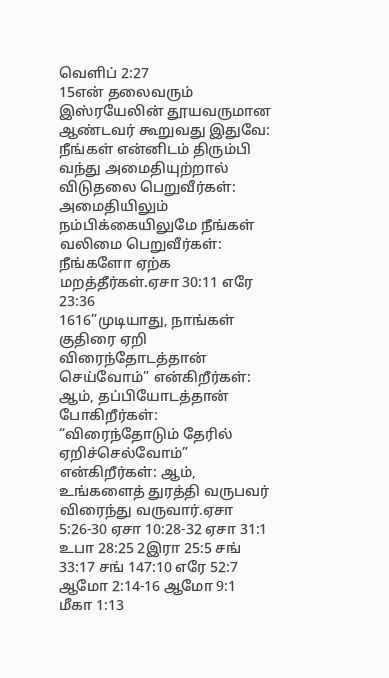வெளிப் 2:27
15என் தலைவரும் இஸ்ரயேலின் தூயவருமான ஆண்டவர் கூறுவது இதுவே: நீங்கள் என்னிடம் திரும்பி வந்து அமைதியுற்றால் விடுதலை பெறுவீர்கள்: அமைதியிலும் நம்பிக்கையிலுமே நீங்கள் வலிமை பெறுவீர்கள்: நீங்களோ ஏற்க மறத்தீர்கள்.ஏசா 30:11 எரே 23:36
1616”முடியாது, நாங்கள் குதிரை ஏறி விரைந்தோடத்தான் செய்வோம்” என்கிறீர்கள்: ஆம், தப்பியோடத்தான் போகிறீர்கள்: “விரைந்தோடும் தேரில் ஏறிச்செல்வோம்” என்கிறீர்கள்: ஆம், உங்களைத் துரத்தி வருபவர் விரைந்து வருவார்.ஏசா 5:26-30 ஏசா 10:28-32 ஏசா 31:1 உபா 28:25 2இரா 25:5 சங் 33:17 சங் 147:10 எரே 52:7 ஆமோ 2:14-16 ஆமோ 9:1 மீகா 1:13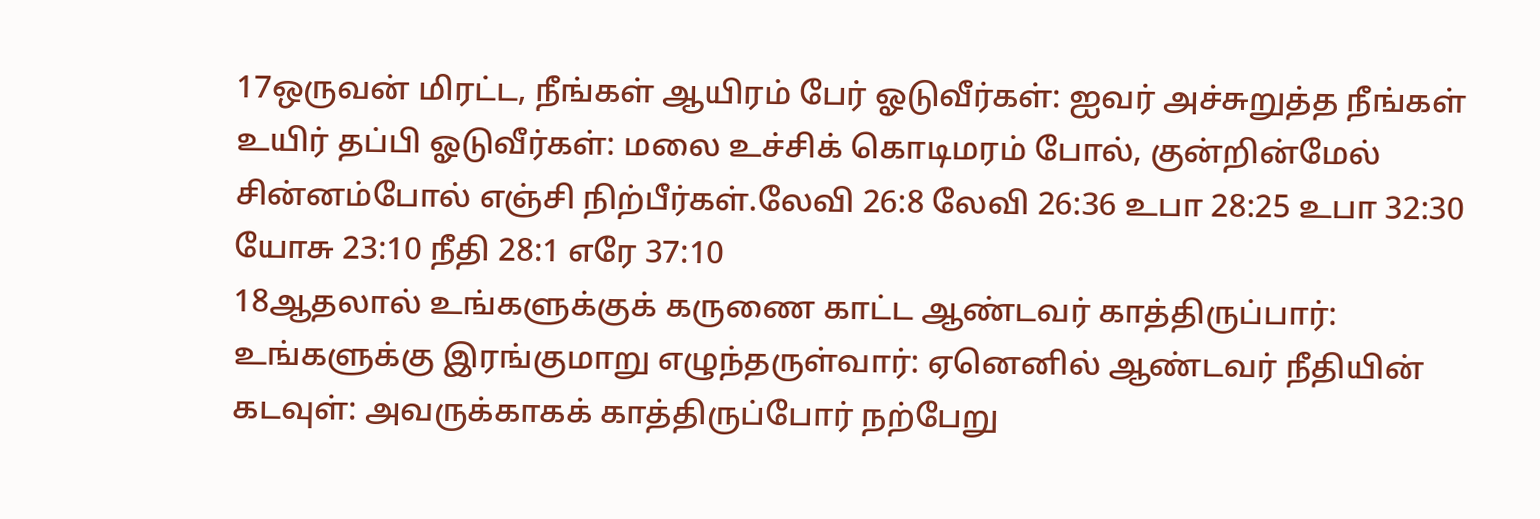17ஒருவன் மிரட்ட, நீங்கள் ஆயிரம் பேர் ஓடுவீர்கள்: ஐவர் அச்சுறுத்த நீங்கள் உயிர் தப்பி ஓடுவீர்கள்: மலை உச்சிக் கொடிமரம் போல், குன்றின்மேல் சின்னம்போல் எஞ்சி நிற்பீர்கள்.லேவி 26:8 லேவி 26:36 உபா 28:25 உபா 32:30 யோசு 23:10 நீதி 28:1 எரே 37:10
18ஆதலால் உங்களுக்குக் கருணை காட்ட ஆண்டவர் காத்திருப்பார்: உங்களுக்கு இரங்குமாறு எழுந்தருள்வார்: ஏனெனில் ஆண்டவர் நீதியின் கடவுள்: அவருக்காகக் காத்திருப்போர் நற்பேறு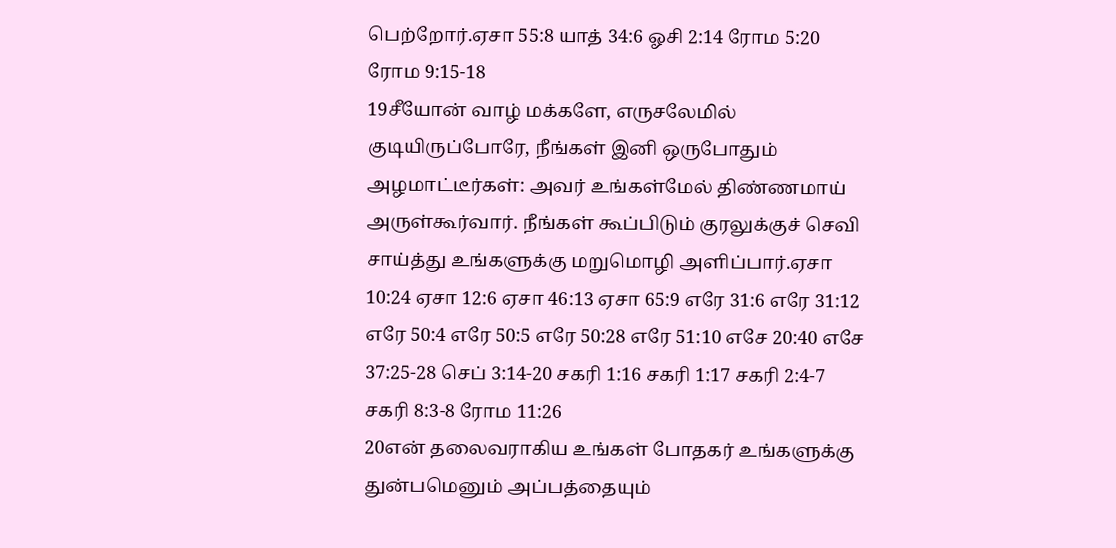பெற்றோர்.ஏசா 55:8 யாத் 34:6 ஓசி 2:14 ரோம 5:20 ரோம 9:15-18
19சீயோன் வாழ் மக்களே, எருசலேமில் குடியிருப்போரே, நீங்கள் இனி ஒருபோதும் அழமாட்டீர்கள்: அவர் உங்கள்மேல் திண்ணமாய் அருள்கூர்வார். நீங்கள் கூப்பிடும் குரலுக்குச் செவி சாய்த்து உங்களுக்கு மறுமொழி அளிப்பார்.ஏசா 10:24 ஏசா 12:6 ஏசா 46:13 ஏசா 65:9 எரே 31:6 எரே 31:12 எரே 50:4 எரே 50:5 எரே 50:28 எரே 51:10 எசே 20:40 எசே 37:25-28 செப் 3:14-20 சகரி 1:16 சகரி 1:17 சகரி 2:4-7 சகரி 8:3-8 ரோம 11:26
20என் தலைவராகிய உங்கள் போதகர் உங்களுக்கு துன்பமெனும் அப்பத்தையும்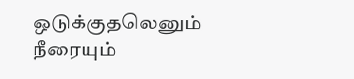ஒடுக்குதலெனும் நீரையும்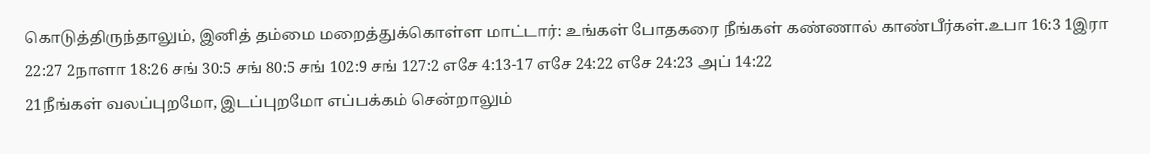கொடுத்திருந்தாலும், இனித் தம்மை மறைத்துக்கொள்ள மாட்டார்: உங்கள் போதகரை நீங்கள் கண்ணால் காண்பீர்கள்.உபா 16:3 1இரா 22:27 2நாளா 18:26 சங் 30:5 சங் 80:5 சங் 102:9 சங் 127:2 எசே 4:13-17 எசே 24:22 எசே 24:23 அப் 14:22
21நீங்கள் வலப்புறமோ, இடப்புறமோ எப்பக்கம் சென்றாலும்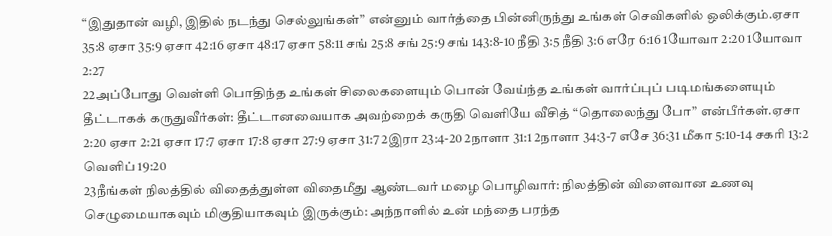“இதுதான் வழி, இதில் நடந்து செல்லுங்கள்” என்னும் வார்த்தை பின்னிருந்து உங்கள் செவிகளில் ஒலிக்கும்.ஏசா 35:8 ஏசா 35:9 ஏசா 42:16 ஏசா 48:17 ஏசா 58:11 சங் 25:8 சங் 25:9 சங் 143:8-10 நீதி 3:5 நீதி 3:6 எரே 6:16 1யோவா 2:20 1யோவா 2:27
22அப்போது வெள்ளி பொதிந்த உங்கள் சிலைகளையும் பொன் வேய்ந்த உங்கள் வார்ப்புப் படிமங்களையும் தீட்டாகக் கருதுவீர்கள்: தீட்டானவையாக அவற்றைக் கருதி வெளியே வீசித் “தொலைந்து போ” என்பீர்கள்.ஏசா 2:20 ஏசா 2:21 ஏசா 17:7 ஏசா 17:8 ஏசா 27:9 ஏசா 31:7 2இரா 23:4-20 2நாளா 31:1 2நாளா 34:3-7 எசே 36:31 மீகா 5:10-14 சகரி 13:2 வெளிப் 19:20
23நீங்கள் நிலத்தில் விதைத்துள்ள விதைமீது ஆண்டவர் மழை பொழிவார்: நிலத்தின் விளைவான உணவு செழுமையாகவும் மிகுதியாகவும் இருக்கும்: அந்நாளில் உன் மந்தை பரந்த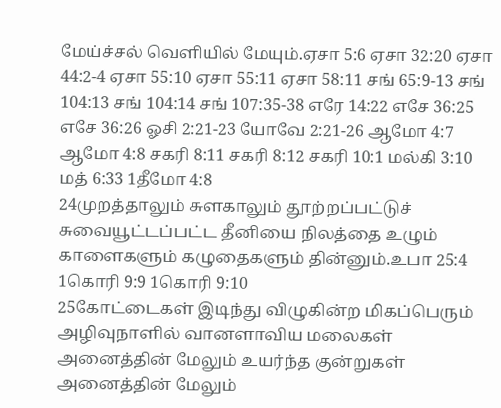மேய்ச்சல் வெளியில் மேயும்.ஏசா 5:6 ஏசா 32:20 ஏசா 44:2-4 ஏசா 55:10 ஏசா 55:11 ஏசா 58:11 சங் 65:9-13 சங் 104:13 சங் 104:14 சங் 107:35-38 எரே 14:22 எசே 36:25 எசே 36:26 ஓசி 2:21-23 யோவே 2:21-26 ஆமோ 4:7 ஆமோ 4:8 சகரி 8:11 சகரி 8:12 சகரி 10:1 மல்கி 3:10 மத் 6:33 1தீமோ 4:8
24முறத்தாலும் சுளகாலும் தூற்றப்பட்டுச் சுவையூட்டப்பட்ட தீனியை நிலத்தை உழும் காளைகளும் கழுதைகளும் தின்னும்.உபா 25:4 1கொரி 9:9 1கொரி 9:10
25கோட்டைகள் இடிந்து விழுகின்ற மிகப்பெரும் அழிவுநாளில் வானளாவிய மலைகள் அனைத்தின் மேலும் உயர்ந்த குன்றுகள் அனைத்தின் மேலும்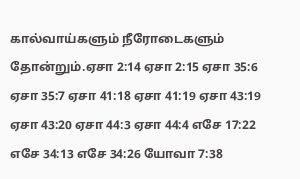கால்வாய்களும் நீரோடைகளும் தோன்றும்.ஏசா 2:14 ஏசா 2:15 ஏசா 35:6 ஏசா 35:7 ஏசா 41:18 ஏசா 41:19 ஏசா 43:19 ஏசா 43:20 ஏசா 44:3 ஏசா 44:4 எசே 17:22 எசே 34:13 எசே 34:26 யோவா 7:38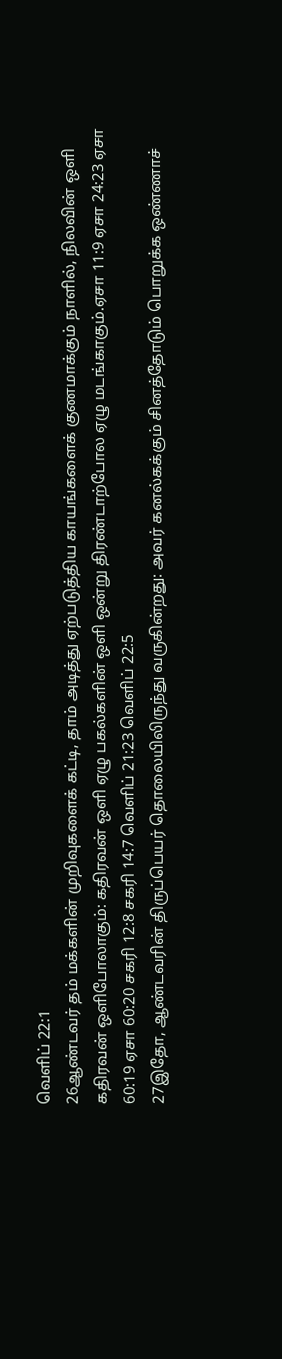வெளிப் 22:1
26ஆண்டவர் தம் மக்களின் முறிவுகளைக் கட்டி, தாம் அடித்து ஏற்படுத்திய காயங்களைக் குணமாக்கும் நாளில், நிலவின் ஒளி கதிரவன் ஒளிபோலாகும்: கதிரவன் ஒளி ஏழு பகல்களின் ஒளி ஒன்று திரண்டாற்போல ஏழு மடங்காகும்.ஏசா 11:9 ஏசா 24:23 ஏசா 60:19 ஏசா 60:20 சகரி 12:8 சகரி 14:7 வெளிப் 21:23 வெளிப் 22:5
27இதோ, ஆண்டவரின் திருப்பெயர் தொலையிலிருந்து வருகின்றது: அவர் கனல்கக்கும் சினத்தோடும் பொறுக்க ஒண்ணாச்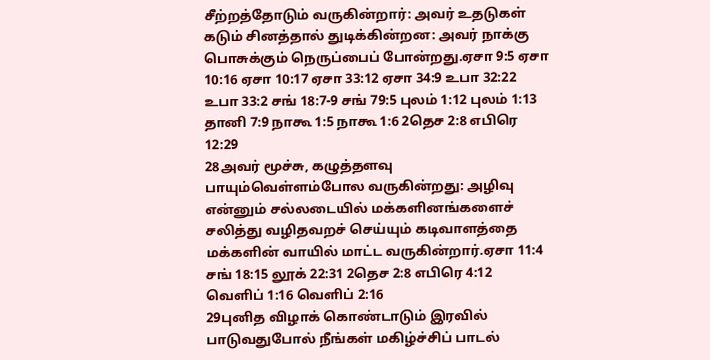சீற்றத்தோடும் வருகின்றார்: அவர் உதடுகள் கடும் சினத்தால் துடிக்கின்றன: அவர் நாக்கு பொசுக்கும் நெருப்பைப் போன்றது.ஏசா 9:5 ஏசா 10:16 ஏசா 10:17 ஏசா 33:12 ஏசா 34:9 உபா 32:22 உபா 33:2 சங் 18:7-9 சங் 79:5 புலம் 1:12 புலம் 1:13 தானி 7:9 நாகூ 1:5 நாகூ 1:6 2தெச 2:8 எபிரெ 12:29
28அவர் மூச்சு, கழுத்தளவு பாயும்வெள்ளம்போல வருகின்றது: அழிவு என்னும் சல்லடையில் மக்களினங்களைச் சலித்து வழிதவறச் செய்யும் கடிவாளத்தை மக்களின் வாயில் மாட்ட வருகின்றார்.ஏசா 11:4 சங் 18:15 லூக் 22:31 2தெச 2:8 எபிரெ 4:12 வெளிப் 1:16 வெளிப் 2:16
29புனித விழாக் கொண்டாடும் இரவில் பாடுவதுபோல் நீங்கள் மகிழ்ச்சிப் பாடல்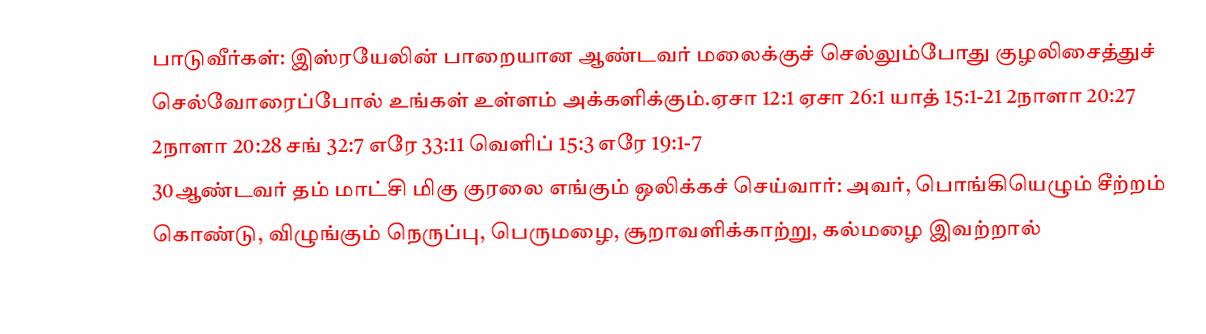பாடுவீர்கள்: இஸ்ரயேலின் பாறையான ஆண்டவர் மலைக்குச் செல்லும்போது குழலிசைத்துச் செல்வோரைப்போல் உங்கள் உள்ளம் அக்களிக்கும்.ஏசா 12:1 ஏசா 26:1 யாத் 15:1-21 2நாளா 20:27 2நாளா 20:28 சங் 32:7 எரே 33:11 வெளிப் 15:3 எரே 19:1-7
30ஆண்டவர் தம் மாட்சி மிகு குரலை எங்கும் ஒலிக்கச் செய்வார்: அவர், பொங்கியெழும் சீற்றம் கொண்டு, விழுங்கும் நெருப்பு, பெருமழை, சூறாவளிக்காற்று, கல்மழை இவற்றால்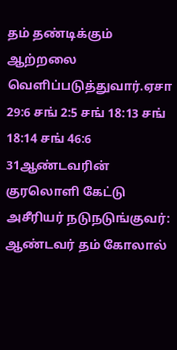தம் தண்டிக்கும் ஆற்றலை வெளிப்படுத்துவார்.ஏசா 29:6 சங் 2:5 சங் 18:13 சங் 18:14 சங் 46:6
31ஆண்டவரின் குரலொளி கேட்டு அசீரியர் நடுநடுங்குவர்: ஆண்டவர் தம் கோலால்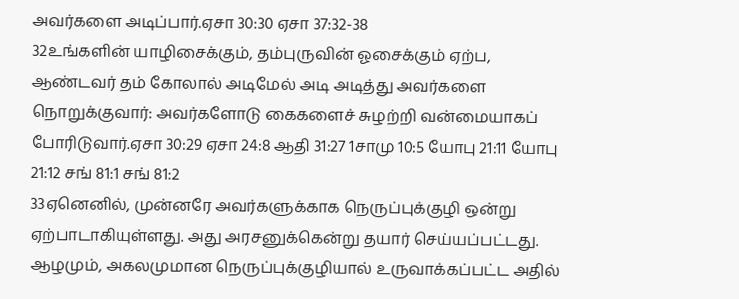அவர்களை அடிப்பார்.ஏசா 30:30 ஏசா 37:32-38
32உங்களின் யாழிசைக்கும், தம்புருவின் ஓசைக்கும் ஏற்ப, ஆண்டவர் தம் கோலால் அடிமேல் அடி அடித்து அவர்களை நொறுக்குவார்: அவர்களோடு கைகளைச் சுழற்றி வன்மையாகப் போரிடுவார்.ஏசா 30:29 ஏசா 24:8 ஆதி 31:27 1சாமு 10:5 யோபு 21:11 யோபு 21:12 சங் 81:1 சங் 81:2
33ஏனெனில், முன்னரே அவர்களுக்காக நெருப்புக்குழி ஒன்று ஏற்பாடாகியுள்ளது. அது அரசனுக்கென்று தயார் செய்யப்பட்டது. ஆழமும், அகலமுமான நெருப்புக்குழியால் உருவாக்கப்பட்ட அதில்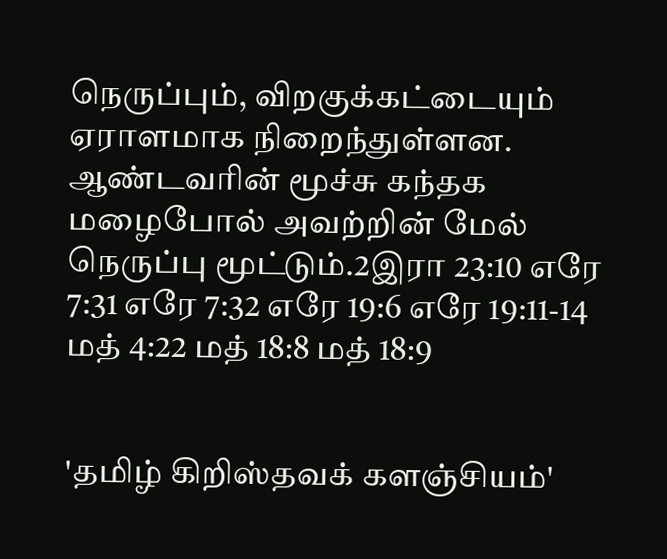நெருப்பும், விறகுக்கட்டையும் ஏராளமாக நிறைந்துள்ளன. ஆண்டவரின் மூச்சு கந்தக மழைபோல் அவற்றின் மேல் நெருப்பு மூட்டும்.2இரா 23:10 எரே 7:31 எரே 7:32 எரே 19:6 எரே 19:11-14 மத் 4:22 மத் 18:8 மத் 18:9


'தமிழ் கிறிஸ்தவக் களஞ்சியம்'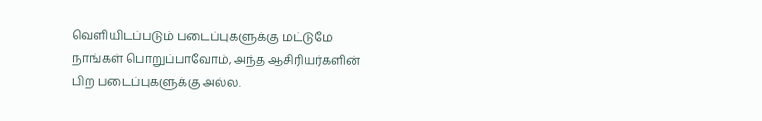வெளியிடப்படும் படைப்புகளுக்கு மட்டுமே நாங்கள் பொறுப்பாவோம், அந்த ஆசிரியர்களின் பிற படைப்புகளுக்கு அல்ல.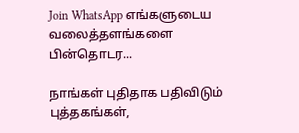Join WhatsApp எங்களுடைய வலைத்தளங்களை பின்தொடர...

நாங்கள் புதிதாக பதிவிடும் புத்தகங்கள்,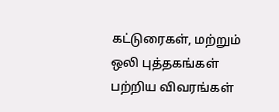கட்டுரைகள், மற்றும் ஒலி புத்தகங்கள் பற்றிய விவரங்கள்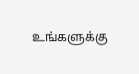உங்களுக்கு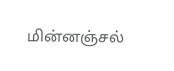மின்னஞ்சல்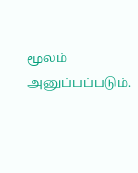மூலம் அனுப்பப்படும்.